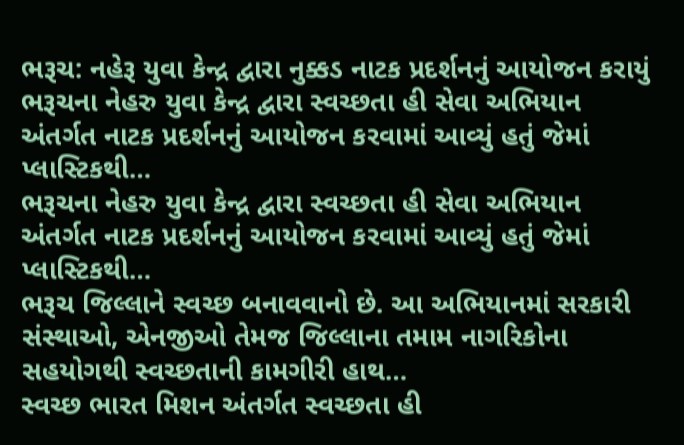ભરૂચ: નહેરૂ યુવા કેન્દ્ર દ્વારા નુક્કડ નાટક પ્રદર્શનનું આયોજન કરાયું
ભરૂચના નેહરુ યુવા કેન્દ્ર દ્વારા સ્વચ્છતા હી સેવા અભિયાન અંતર્ગત નાટક પ્રદર્શનનું આયોજન કરવામાં આવ્યું હતું જેમાં પ્લાસ્ટિકથી…
ભરૂચના નેહરુ યુવા કેન્દ્ર દ્વારા સ્વચ્છતા હી સેવા અભિયાન અંતર્ગત નાટક પ્રદર્શનનું આયોજન કરવામાં આવ્યું હતું જેમાં પ્લાસ્ટિકથી…
ભરૂચ જિલ્લાને સ્વચ્છ બનાવવાનો છે. આ અભિયાનમાં સરકારી સંસ્થાઓ, એનજીઓ તેમજ જિલ્લાના તમામ નાગરિકોના સહયોગથી સ્વચ્છતાની કામગીરી હાથ…
સ્વચ્છ ભારત મિશન અંતર્ગત સ્વચ્છતા હી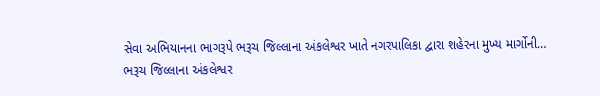સેવા અભિયાનના ભાગરૂપે ભરૂચ જિલ્લાના અંકલેશ્વર ખાતે નગરપાલિકા દ્વારા શહેરના મુખ્ય માર્ગોની…
ભરૂચ જિલ્લાના અંકલેશ્વર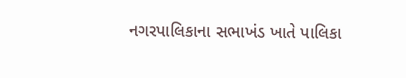નગરપાલિકાના સભાખંડ ખાતે પાલિકા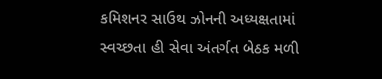કમિશનર સાઉથ ઝોનની અધ્યક્ષતામાં સ્વચ્છતા હી સેવા અંતર્ગત બેઠક મળી